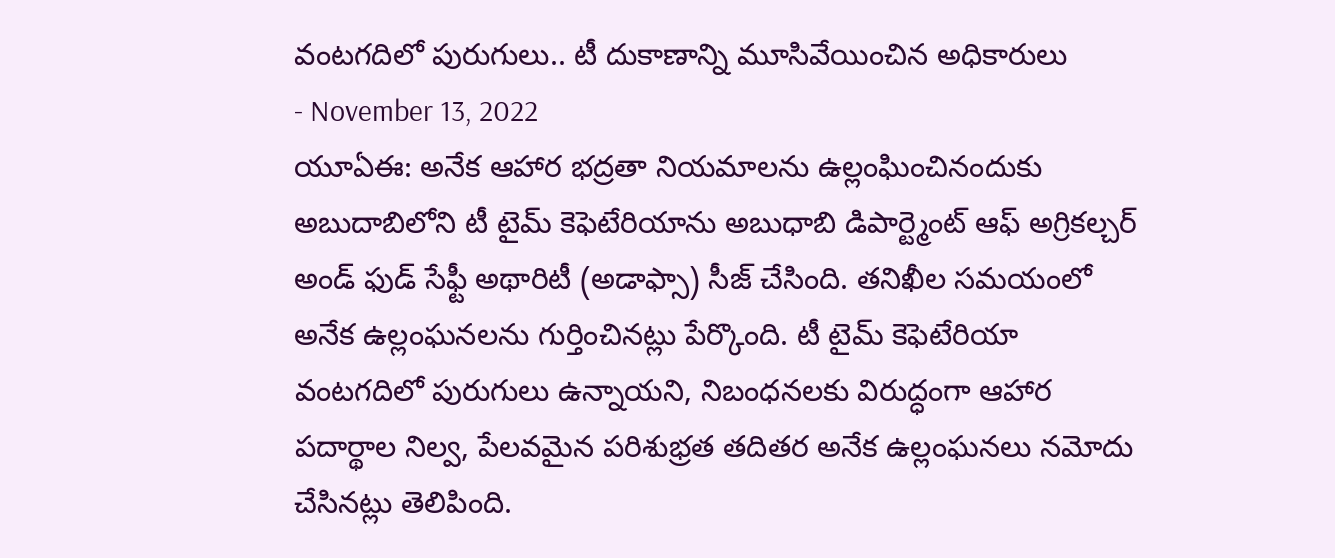వంటగదిలో పురుగులు.. టీ దుకాణాన్ని మూసివేయించిన అధికారులు
- November 13, 2022
యూఏఈ: అనేక ఆహార భద్రతా నియమాలను ఉల్లంఘించినందుకు అబుదాబిలోని టీ టైమ్ కెఫెటేరియాను అబుధాబి డిపార్ట్మెంట్ ఆఫ్ అగ్రికల్చర్ అండ్ ఫుడ్ సేఫ్టీ అథారిటీ (అడాఫ్సా) సీజ్ చేసింది. తనిఖీల సమయంలో అనేక ఉల్లంఘనలను గుర్తించినట్లు పేర్కొంది. టీ టైమ్ కెఫెటేరియా వంటగదిలో పురుగులు ఉన్నాయని, నిబంధనలకు విరుద్ధంగా ఆహార పదార్థాల నిల్వ, పేలవమైన పరిశుభ్రత తదితర అనేక ఉల్లంఘనలు నమోదు చేసినట్లు తెలిపింది.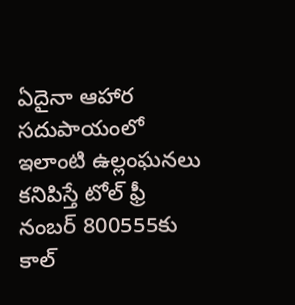ఏదైనా ఆహార సదుపాయంలో ఇలాంటి ఉల్లంఘనలు కనిపిస్తే టోల్ ఫ్రీ నంబర్ 800555కు కాల్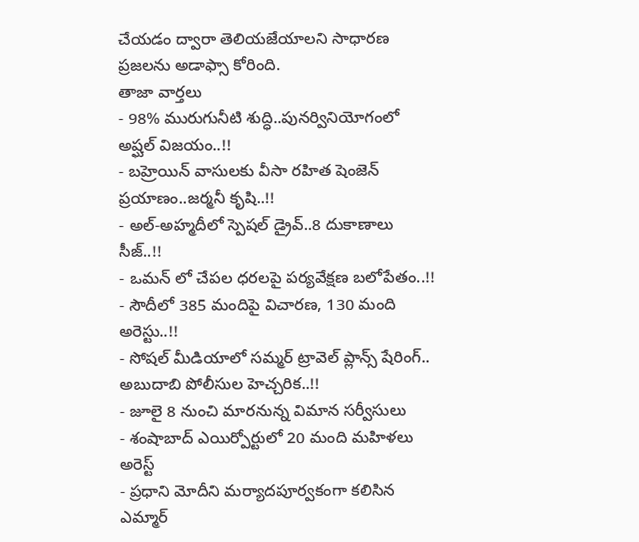చేయడం ద్వారా తెలియజేయాలని సాధారణ ప్రజలను అడాఫ్సా కోరింది.
తాజా వార్తలు
- 98% మురుగునీటి శుద్ధి..పునర్వినియోగంలో అష్ఘల్ విజయం..!!
- బహ్రెయిన్ వాసులకు వీసా రహిత షెంజెన్ ప్రయాణం..జర్మనీ కృషి..!!
- అల్-అహ్మదీలో స్పెషల్ డ్రైవ్..8 దుకాణాలు సీజ్..!!
- ఒమన్ లో చేపల ధరలపై పర్యవేక్షణ బలోపేతం..!!
- సౌదీలో 385 మందిపై విచారణ, 130 మంది అరెస్టు..!!
- సోషల్ మీడియాలో సమ్మర్ ట్రావెల్ ప్లాన్స్ షేరింగ్.. అబుదాబి పోలీసుల హెచ్చరిక..!!
- జూలై 8 నుంచి మారనున్న విమాన సర్వీసులు
- శంషాబాద్ ఎయిర్పోర్టులో 20 మంది మహిళలు అరెస్ట్
- ప్రధాని మోదీని మర్యాదపూర్వకంగా కలిసిన ఎమ్మార్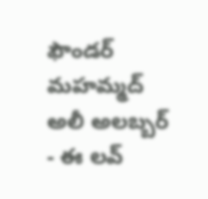ఫౌండర్ మహమ్మద్ అలీ అలబ్బర్
- ఈ లవ్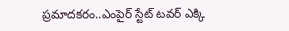ప్రమాదకరం..ఎంపైర్ స్టేట్ టవర్ ఎక్కి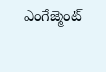ఎంగేజ్మెంట్